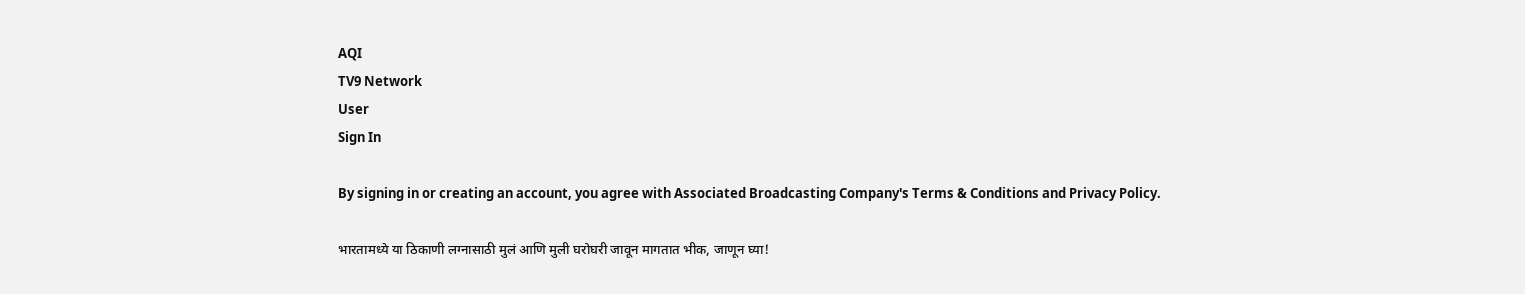AQI
TV9 Network
User
Sign In

By signing in or creating an account, you agree with Associated Broadcasting Company's Terms & Conditions and Privacy Policy.

भारतामध्ये या ठिकाणी लग्नासाठी मुलं आणि मुली घरोघरी जावून मागतात भीक, जाणून घ्या!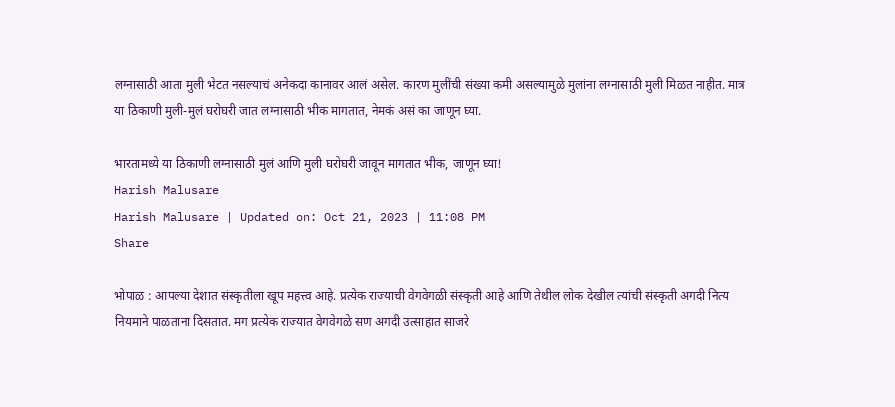लग्नासाठी आता मुली भेटत नसल्याचं अनेकदा कानावर आलं असेल. कारण मुलींची संख्या कमी असल्यामुळे मुलांना लग्नासाठी मुली मिळत नाहीत. मात्र या ठिकाणी मुली-मुलं घरोघरी जात लग्नासाठी भीक मागतात, नेमकं असं का जाणून घ्या.

भारतामध्ये या ठिकाणी लग्नासाठी मुलं आणि मुली घरोघरी जावून मागतात भीक, जाणून घ्या!
Harish Malusare
Harish Malusare | Updated on: Oct 21, 2023 | 11:08 PM
Share

भोपाळ : आपल्या देशात संस्कृतीला खूप महत्त्व आहे. प्रत्येक राज्याची वेगवेगळी संस्कृती आहे आणि तेथील लोक देखील त्यांची संस्कृती अगदी नित्य नियमाने पाळताना दिसतात. मग प्रत्येक राज्यात वेगवेगळे सण अगदी उत्साहात साजरे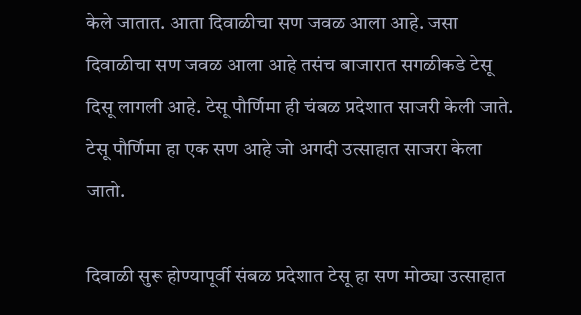केले जातात. आता दिवाळीचा सण जवळ आला आहे. जसा दिवाळीचा सण जवळ आला आहे तसंच बाजारात सगळीकडे टेसू दिसू लागली आहे. टेसू पौर्णिमा ही चंबळ प्रदेशात साजरी केली जाते. टेसू पौर्णिमा हा एक सण आहे जो अगदी उत्साहात साजरा केला जातो.

दिवाळी सुरू होण्यापूर्वी संबळ प्रदेशात टेसू हा सण मोठ्या उत्साहात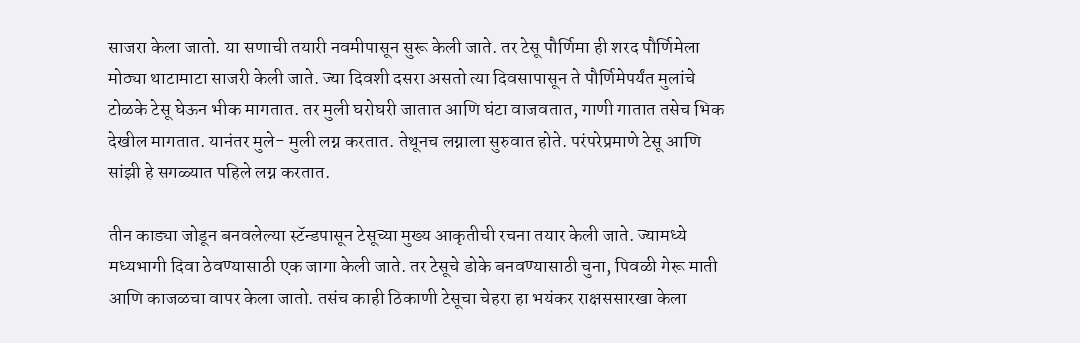साजरा केला जातो. या सणाची तयारी नवमीपासून सुरू केली जाते. तर टेसू पौर्णिमा ही शरद पौर्णिमेला मोठ्या थाटामाटा साजरी केली जाते. ज्या दिवशी दसरा असतो त्या दिवसापासून ते पौर्णिमेपर्यंत मुलांचे टोळके टेसू घेऊन भीक मागतात. तर मुली घरोघरी जातात आणि घंटा वाजवतात, गाणी गातात तसेच भिक देखील मागतात. यानंतर मुले- मुली लग्न करतात. तेथूनच लग्नाला सुरुवात होते. परंपरेप्रमाणे टेसू आणि सांझी हे सगळ्यात पहिले लग्न करतात.

तीन काड्या जोडून बनवलेल्या स्टॅन्डपासून टेसूच्या मुख्य आकृतीची रचना तयार केली जाते. ज्यामध्ये मध्यभागी दिवा ठेवण्यासाठी एक जागा केली जाते. तर टेसूचे डोके बनवण्यासाठी चुना, पिवळी गेरू माती आणि काजळचा वापर केला जातो. तसंच काही ठिकाणी टेसूचा चेहरा हा भयंकर राक्षससारखा केला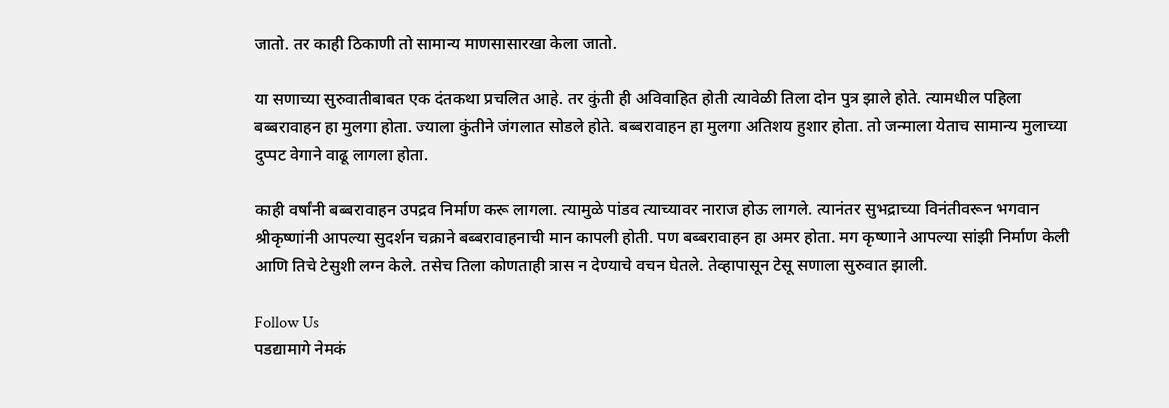जातो. तर काही ठिकाणी तो सामान्य माणसासारखा केला जातो.

या सणाच्या सुरुवातीबाबत एक दंतकथा प्रचलित आहे. तर कुंती ही अविवाहित होती त्यावेळी तिला दोन पुत्र झाले होते. त्यामधील पहिला बब्बरावाहन हा मुलगा होता. ज्याला कुंतीने जंगलात सोडले होते. बब्बरावाहन हा मुलगा अतिशय हुशार होता. तो जन्माला येताच सामान्य मुलाच्या दुप्पट वेगाने वाढू लागला होता.

काही वर्षांनी बब्बरावाहन उपद्रव निर्माण करू लागला. त्यामुळे पांडव त्याच्यावर नाराज होऊ लागले. त्यानंतर सुभद्राच्या विनंतीवरून भगवान श्रीकृष्णांनी आपल्या सुदर्शन चक्राने बब्बरावाहनाची मान कापली होती. पण बब्बरावाहन हा अमर होता. मग कृष्णाने आपल्या सांझी निर्माण केली आणि तिचे टेसुशी लग्न केले. तसेच तिला कोणताही त्रास न देण्याचे वचन घेतले. तेव्हापासून टेसू सणाला सुरुवात झाली.

Follow Us
पडद्यामागे नेमकं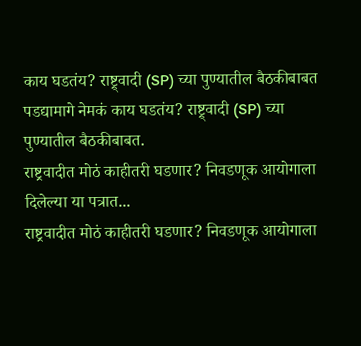काय घडतंय? राष्ट्र्वादी (SP) च्या पुण्यातील बैठकीबाबत
पडद्यामागे नेमकं काय घडतंय? राष्ट्र्वादी (SP) च्या पुण्यातील बैठकीबाबत.
राष्ट्रवादीत मोठं काहीतरी घडणार? निवडणूक आयोगाला दिलेल्या या पत्रात...
राष्ट्रवादीत मोठं काहीतरी घडणार? निवडणूक आयोगाला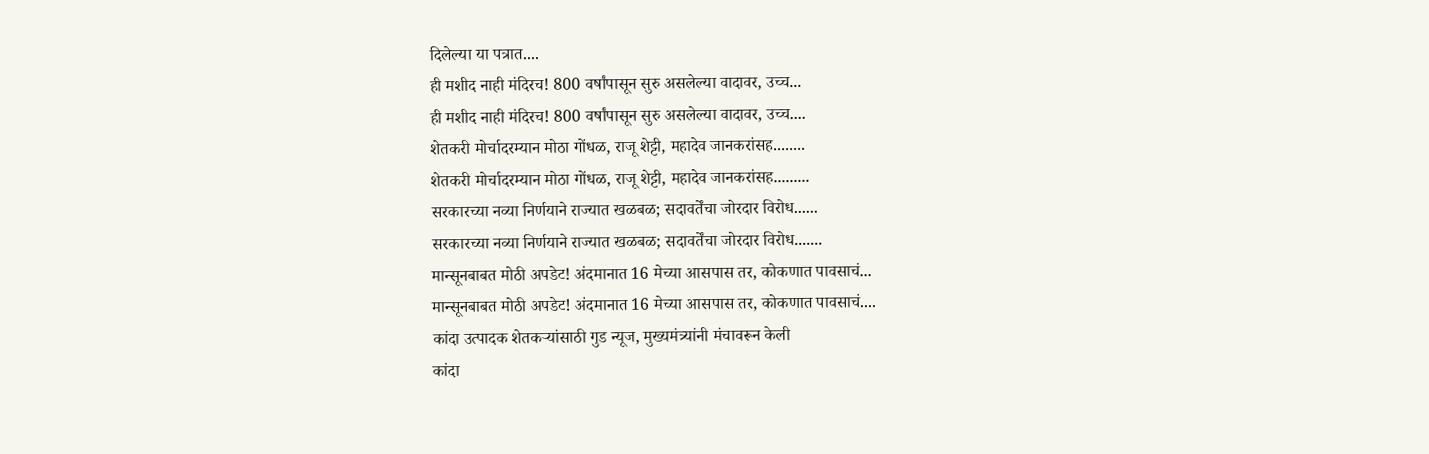दिलेल्या या पत्रात....
ही मशीद नाही मंदिरच! 800 वर्षांपासून सुरु असलेल्या वादावर, उच्च...
ही मशीद नाही मंदिरच! 800 वर्षांपासून सुरु असलेल्या वादावर, उच्च....
शेतकरी मोर्चादरम्यान मोठा गोंधळ, राजू शेट्टी, महादेव जानकरांसह........
शेतकरी मोर्चादरम्यान मोठा गोंधळ, राजू शेट्टी, महादेव जानकरांसह.........
सरकारच्या नव्या निर्णयाने राज्यात खळबळ; सदावर्तेंचा जोरदार विरोध......
सरकारच्या नव्या निर्णयाने राज्यात खळबळ; सदावर्तेंचा जोरदार विरोध.......
मान्सूनबाबत मोठी अपडेट! अंदमानात 16 मेच्या आसपास तर, कोकणात पावसाचं...
मान्सूनबाबत मोठी अपडेट! अंदमानात 16 मेच्या आसपास तर, कोकणात पावसाचं....
कांदा उत्पादक शेतकऱ्यांसाठी गुड न्यूज, मुख्यमंत्र्यांनी मंचावरून केली
कांदा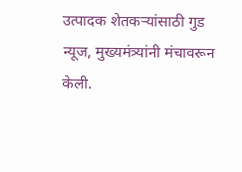उत्पादक शेतकऱ्यांसाठी गुड न्यूज, मुख्यमंत्र्यांनी मंचावरून केली.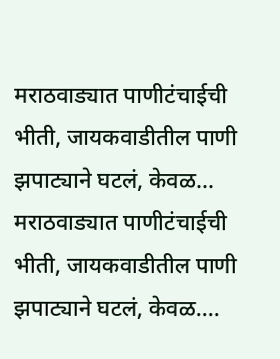मराठवाड्यात पाणीटंचाईची भीती, जायकवाडीतील पाणी झपाट्याने घटलं, केवळ...
मराठवाड्यात पाणीटंचाईची भीती, जायकवाडीतील पाणी झपाट्याने घटलं, केवळ....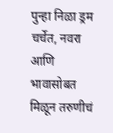पुन्हा निळा ड्रम चर्चेत, नवरा आणि भावासोबत मिळून तरुणीचं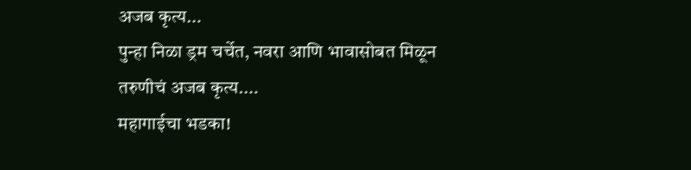अजब कृत्य...
पुन्हा निळा ड्रम चर्चेत, नवरा आणि भावासोबत मिळून तरुणीचं अजब कृत्य....
महागाईचा भडका!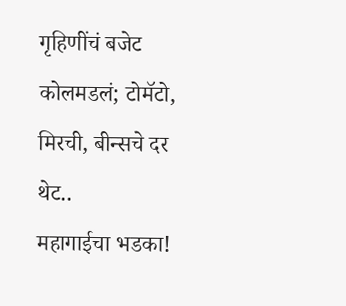गृहिणींचं बजेट कोलमडलं; टोमॅटो, मिरची, बीन्सचे दर थेट..
महागाईचा भडका!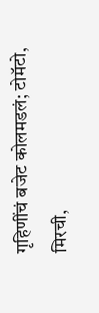गृहिणींचं बजेट कोलमडलं; टोमॅटो, मिरची,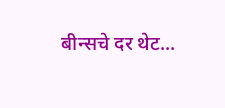बीन्सचे दर थेट...